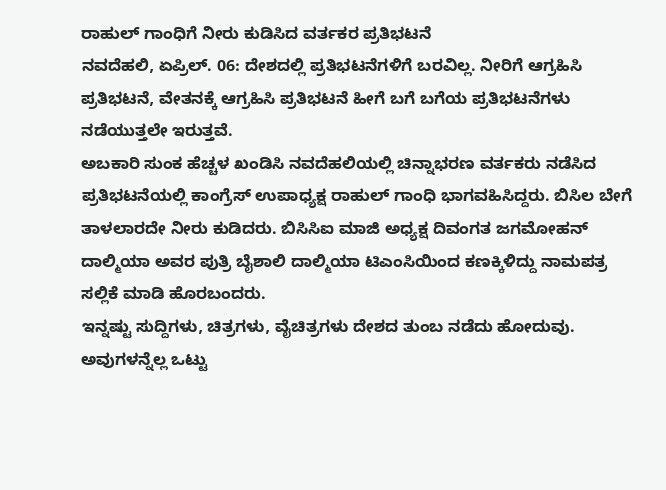ರಾಹುಲ್ ಗಾಂಧಿಗೆ ನೀರು ಕುಡಿಸಿದ ವರ್ತಕರ ಪ್ರತಿಭಟನೆ
ನವದೆಹಲಿ, ಏಪ್ರಿಲ್. 06: ದೇಶದಲ್ಲಿ ಪ್ರತಿಭಟನೆಗಳಿಗೆ ಬರವಿಲ್ಲ. ನೀರಿಗೆ ಆಗ್ರಹಿಸಿ ಪ್ರತಿಭಟನೆ, ವೇತನಕ್ಕೆ ಆಗ್ರಹಿಸಿ ಪ್ರತಿಭಟನೆ ಹೀಗೆ ಬಗೆ ಬಗೆಯ ಪ್ರತಿಭಟನೆಗಳು ನಡೆಯುತ್ತಲೇ ಇರುತ್ತವೆ.
ಅಬಕಾರಿ ಸುಂಕ ಹೆಚ್ಚಳ ಖಂಡಿಸಿ ನವದೆಹಲಿಯಲ್ಲಿ ಚಿನ್ನಾಭರಣ ವರ್ತಕರು ನಡೆಸಿದ ಪ್ರತಿಭಟನೆಯಲ್ಲಿ ಕಾಂಗ್ರೆಸ್ ಉಪಾಧ್ಯಕ್ಷ ರಾಹುಲ್ ಗಾಂಧಿ ಭಾಗವಹಿಸಿದ್ದರು. ಬಿಸಿಲ ಬೇಗೆ ತಾಳಲಾರದೇ ನೀರು ಕುಡಿದರು. ಬಿಸಿಸಿಐ ಮಾಜಿ ಅಧ್ಯಕ್ಷ ದಿವಂಗತ ಜಗಮೋಹನ್ ದಾಲ್ಮಿಯಾ ಅವರ ಪುತ್ರಿ ಬೈಶಾಲಿ ದಾಲ್ಮಿಯಾ ಟಿಎಂಸಿಯಿಂದ ಕಣಕ್ಕಿಳಿದ್ದು ನಾಮಪತ್ರ ಸಲ್ಲಿಕೆ ಮಾಡಿ ಹೊರಬಂದರು.
ಇನ್ನಷ್ಟು ಸುದ್ದಿಗಳು, ಚಿತ್ರಗಳು, ವೈಚಿತ್ರಗಳು ದೇಶದ ತುಂಬ ನಡೆದು ಹೋದುವು. ಅವುಗಳನ್ನೆಲ್ಲ ಒಟ್ಟು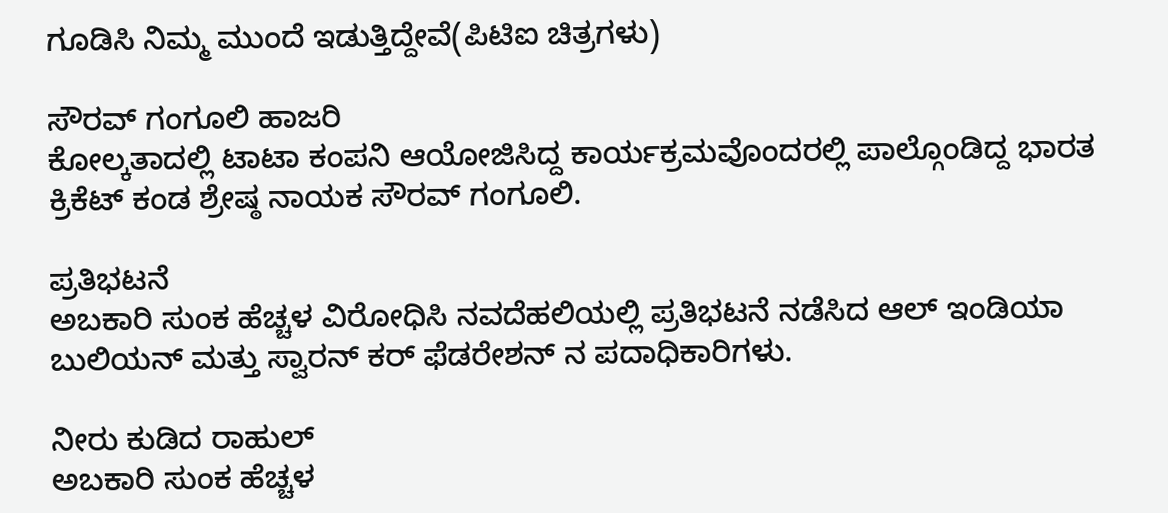ಗೂಡಿಸಿ ನಿಮ್ಮ ಮುಂದೆ ಇಡುತ್ತಿದ್ದೇವೆ(ಪಿಟಿಐ ಚಿತ್ರಗಳು)

ಸೌರವ್ ಗಂಗೂಲಿ ಹಾಜರಿ
ಕೋಲ್ಕತಾದಲ್ಲಿ ಟಾಟಾ ಕಂಪನಿ ಆಯೋಜಿಸಿದ್ದ ಕಾರ್ಯಕ್ರಮವೊಂದರಲ್ಲಿ ಪಾಲ್ಗೊಂಡಿದ್ದ ಭಾರತ ಕ್ರಿಕೆಟ್ ಕಂಡ ಶ್ರೇಷ್ಠ ನಾಯಕ ಸೌರವ್ ಗಂಗೂಲಿ.

ಪ್ರತಿಭಟನೆ
ಅಬಕಾರಿ ಸುಂಕ ಹೆಚ್ಚಳ ವಿರೋಧಿಸಿ ನವದೆಹಲಿಯಲ್ಲಿ ಪ್ರತಿಭಟನೆ ನಡೆಸಿದ ಆಲ್ ಇಂಡಿಯಾ ಬುಲಿಯನ್ ಮತ್ತು ಸ್ವಾರನ್ ಕರ್ ಫೆಡರೇಶನ್ ನ ಪದಾಧಿಕಾರಿಗಳು.

ನೀರು ಕುಡಿದ ರಾಹುಲ್
ಅಬಕಾರಿ ಸುಂಕ ಹೆಚ್ಚಳ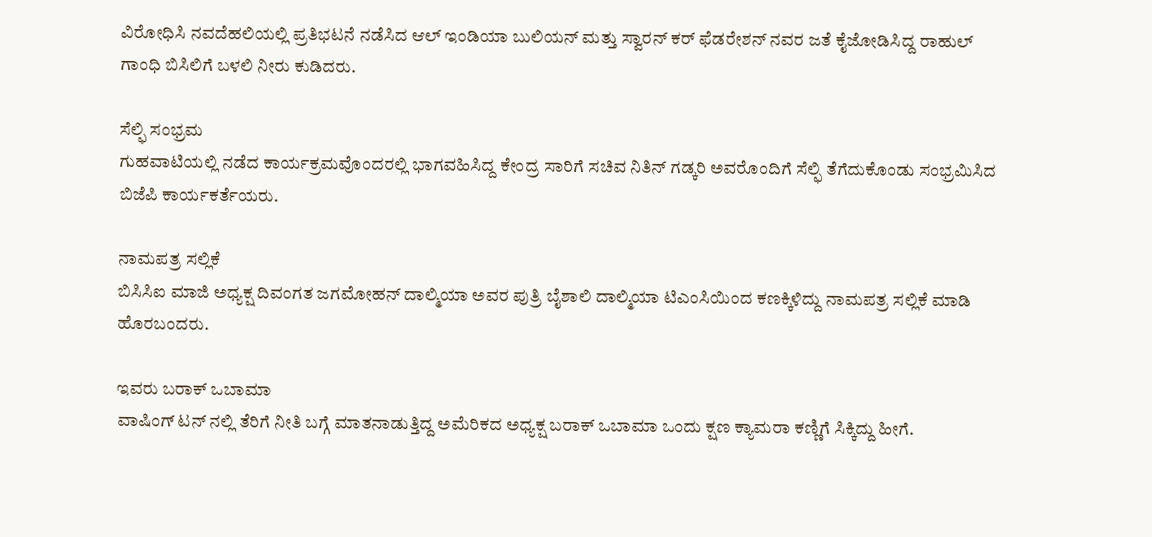ವಿರೋಧಿಸಿ ನವದೆಹಲಿಯಲ್ಲಿ ಪ್ರತಿಭಟನೆ ನಡೆಸಿದ ಆಲ್ ಇಂಡಿಯಾ ಬುಲಿಯನ್ ಮತ್ತು ಸ್ವಾರನ್ ಕರ್ ಫೆಡರೇಶನ್ ನವರ ಜತೆ ಕೈಜೋಡಿಸಿದ್ದ ರಾಹುಲ್ ಗಾಂಧಿ ಬಿಸಿಲಿಗೆ ಬಳಲಿ ನೀರು ಕುಡಿದರು.

ಸೆಲ್ಫಿ ಸಂಭ್ರಮ
ಗುಹವಾಟಿಯಲ್ಲಿ ನಡೆದ ಕಾರ್ಯಕ್ರಮವೊಂದರಲ್ಲಿ ಭಾಗವಹಿಸಿದ್ದ ಕೇಂದ್ರ ಸಾರಿಗೆ ಸಚಿವ ನಿತಿನ್ ಗಡ್ಕರಿ ಅವರೊಂದಿಗೆ ಸೆಲ್ಫಿ ತೆಗೆದುಕೊಂಡು ಸಂಭ್ರಮಿಸಿದ ಬಿಜೆಪಿ ಕಾರ್ಯಕರ್ತೆಯರು.

ನಾಮಪತ್ರ ಸಲ್ಲಿಕೆ
ಬಿಸಿಸಿಐ ಮಾಜಿ ಅಧ್ಯಕ್ಷ ದಿವಂಗತ ಜಗಮೋಹನ್ ದಾಲ್ಮಿಯಾ ಅವರ ಪುತ್ರಿ ಬೈಶಾಲಿ ದಾಲ್ಮಿಯಾ ಟಿಎಂಸಿಯಿಂದ ಕಣಕ್ಕಿಳಿದ್ದು ನಾಮಪತ್ರ ಸಲ್ಲಿಕೆ ಮಾಡಿ ಹೊರಬಂದರು.

ಇವರು ಬರಾಕ್ ಒಬಾಮಾ
ವಾಷಿಂಗ್ ಟನ್ ನಲ್ಲಿ ತೆರಿಗೆ ನೀತಿ ಬಗ್ಗೆ ಮಾತನಾಡುತ್ತಿದ್ದ ಅಮೆರಿಕದ ಅಧ್ಯಕ್ಷ ಬರಾಕ್ ಒಬಾಮಾ ಒಂದು ಕ್ಷಣ ಕ್ಯಾಮರಾ ಕಣ್ಣಿಗೆ ಸಿಕ್ಕಿದ್ದು ಹೀಗೆ.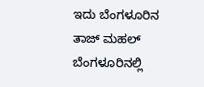ಇದು ಬೆಂಗಳೂರಿನ ತಾಜ್ ಮಹಲ್
ಬೆಂಗಳೂರಿನಲ್ಲಿ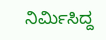ನಿರ್ಮಿಸಿದ್ದ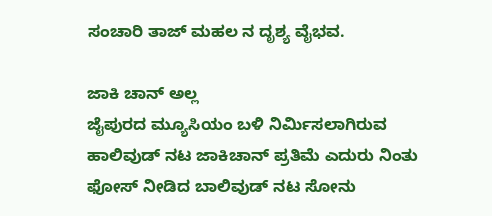ಸಂಚಾರಿ ತಾಜ್ ಮಹಲ ನ ದೃಶ್ಯ ವೈಭವ.

ಜಾಕಿ ಚಾನ್ ಅಲ್ಲ
ಜೈಪುರದ ಮ್ಯೂಸಿಯಂ ಬಳಿ ನಿರ್ಮಿಸಲಾಗಿರುವ ಹಾಲಿವುಡ್ ನಟ ಜಾಕಿಚಾನ್ ಪ್ರತಿಮೆ ಎದುರು ನಿಂತು ಫೋಸ್ ನೀಡಿದ ಬಾಲಿವುಡ್ ನಟ ಸೋನು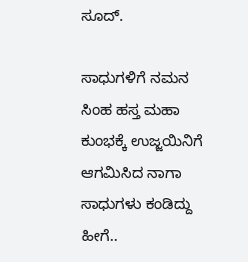ಸೂದ್.

ಸಾಧುಗಳಿಗೆ ನಮನ
ಸಿಂಹ ಹಸ್ತ ಮಹಾ ಕುಂಭಕ್ಕೆ ಉಜ್ಜಯಿನಿಗೆ ಆಗಮಿಸಿದ ನಾಗಾ ಸಾಧುಗಳು ಕಂಡಿದ್ದು ಹೀಗೆ..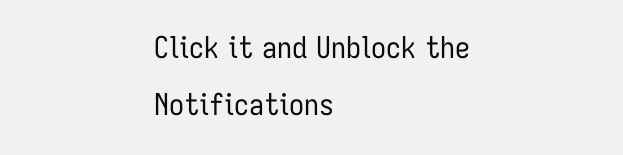Click it and Unblock the Notifications